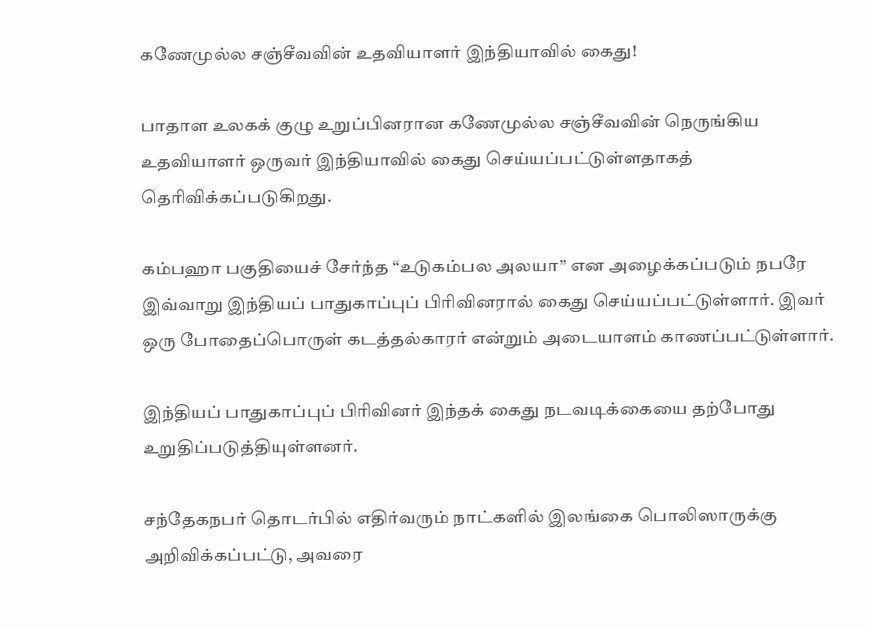கணேமுல்ல சஞ்சீவவின் உதவியாளர் இந்தியாவில் கைது!

பாதாள உலகக் குழு உறுப்பினரான கணேமுல்ல சஞ்சீவவின் நெருங்கிய உதவியாளர் ஒருவர் இந்தியாவில் கைது செய்யப்பட்டுள்ளதாகத் தெரிவிக்கப்படுகிறது.

கம்பஹா பகுதியைச் சேர்ந்த “உடுகம்பல அலயா” என அழைக்கப்படும் நபரே இவ்வாறு இந்தியப் பாதுகாப்புப் பிரிவினரால் கைது செய்யப்பட்டுள்ளார். இவர் ஒரு போதைப்பொருள் கடத்தல்காரர் என்றும் அடையாளம் காணப்பட்டுள்ளார்.

இந்தியப் பாதுகாப்புப் பிரிவினர் இந்தக் கைது நடவடிக்கையை தற்போது உறுதிப்படுத்தியுள்ளனர்.

சந்தேகநபர் தொடர்பில் எதிர்வரும் நாட்களில் இலங்கை பொலிஸாருக்கு அறிவிக்கப்பட்டு, அவரை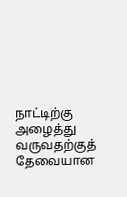நாட்டிற்கு அழைத்து வருவதற்குத் தேவையான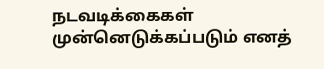நடவடிக்கைகள் முன்னெடுக்கப்படும் எனத்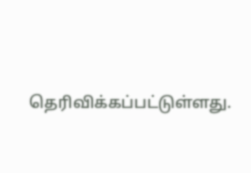தெரிவிக்கப்பட்டுள்ளது.